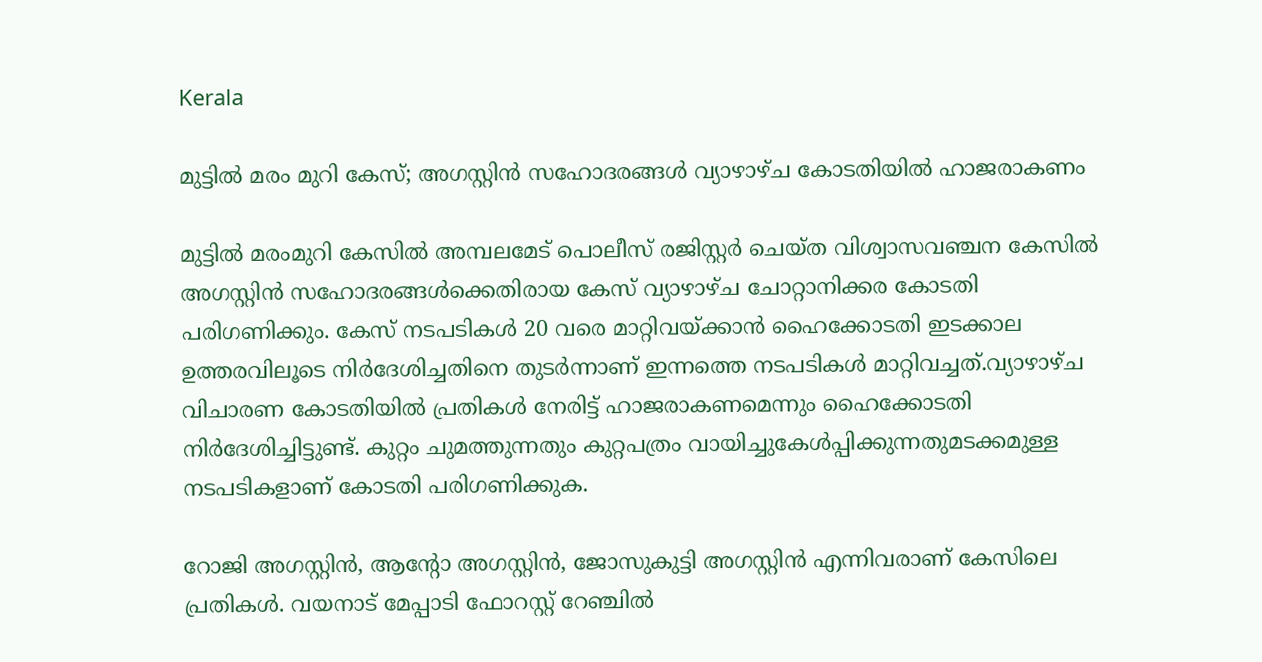Kerala

മുട്ടിൽ മരം മുറി കേസ്; അഗസ്റ്റിൻ സഹോദരങ്ങൾ വ്യാഴാഴ്ച കോടതിയിൽ ഹാജരാകണം

മുട്ടിൽ മരംമുറി കേസിൽ അമ്പലമേട് പൊലീസ് രജിസ്റ്റർ ചെയ്ത വിശ്വാസവഞ്ചന കേസിൽ അഗസ്റ്റിൻ സഹോദരങ്ങൾക്കെതിരായ കേസ് വ്യാഴാഴ്ച ചോറ്റാനിക്കര കോടതി പരിഗണിക്കും. കേസ് നടപടികൾ 20 വരെ മാറ്റിവയ്ക്കാൻ ഹൈക്കോടതി ഇടക്കാല ഉത്തരവിലൂടെ നിർദേശിച്ചതിനെ തുടർന്നാണ് ഇന്നത്തെ നടപടികൾ മാറ്റിവച്ചത്.വ്യാഴാഴ്ച വിചാരണ കോടതിയിൽ പ്രതികൾ നേരിട്ട് ഹാജരാകണമെന്നും ഹൈക്കോടതി നിർദേശിച്ചിട്ടുണ്ട്. കുറ്റം ചുമത്തുന്നതും കുറ്റപത്രം വായിച്ചുകേൾപ്പിക്കുന്നതുമടക്കമുള്ള നടപടികളാണ് കോടതി പരിഗണിക്കുക.

റോജി അഗസ്റ്റിൻ, ആന്റോ അഗസ്റ്റിൻ, ജോസുകുട്ടി അഗസ്റ്റിൻ എന്നിവരാണ് കേസിലെ പ്രതികൾ. വയനാട് മേപ്പാടി ഫോറസ്റ്റ് റേഞ്ചിൽ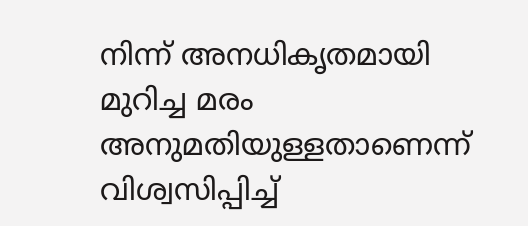നിന്ന് അനധികൃതമായി മുറിച്ച മരം അനുമതിയുള്ളതാണെന്ന് വിശ്വസിപ്പിച്ച്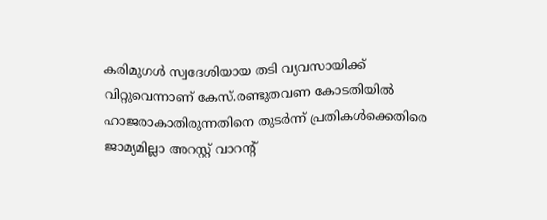കരിമുഗൾ സ്വദേശിയായ തടി വ്യവസായിക്ക് വിറ്റുവെന്നാണ് കേസ്.രണ്ടുതവണ കോടതിയിൽ ഹാജരാകാതിരുന്നതിനെ തുടർന്ന് പ്രതികൾക്കെതിരെ ജാമ്യമില്ലാ അറസ്റ്റ് വാറന്റ്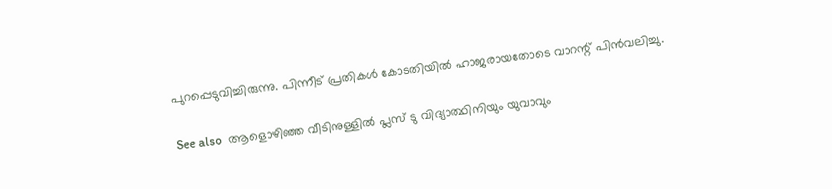പുറപ്പെടുവിച്ചിരുന്നു. പിന്നീട് പ്രതികൾ കോടതിയിൽ ഹാജരായതോടെ വാറന്റ് പിൻവലിച്ചു.

See also  ആളൊഴിഞ്ഞ വീടിനുള്ളിൽ പ്ലസ് ടു വിദ്യാ‍ത്ഥിനിയും യുവാവും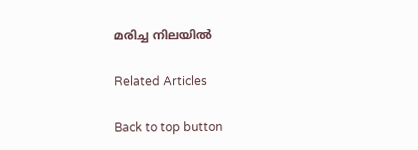മരിച്ച നിലയിൽ

Related Articles

Back to top button